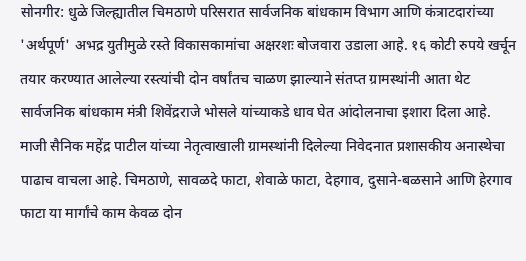सोनगीर: धुळे जिल्ह्यातील चिमठाणे परिसरात सार्वजनिक बांधकाम विभाग आणि कंत्राटदारांच्या 'अर्थपूर्ण' अभद्र युतीमुळे रस्ते विकासकामांचा अक्षरशः बोजवारा उडाला आहे. १६ कोटी रुपये खर्चून तयार करण्यात आलेल्या रस्त्यांची दोन वर्षांतच चाळण झाल्याने संतप्त ग्रामस्थांनी आता थेट सार्वजनिक बांधकाम मंत्री शिवेंद्रराजे भोसले यांच्याकडे धाव घेत आंदोलनाचा इशारा दिला आहे.
माजी सैनिक महेंद्र पाटील यांच्या नेतृत्वाखाली ग्रामस्थांनी दिलेल्या निवेदनात प्रशासकीय अनास्थेचा पाढाच वाचला आहे. चिमठाणे, सावळदे फाटा, शेवाळे फाटा, देहगाव, दुसाने-बळसाने आणि हेरगाव फाटा या मार्गांचे काम केवळ दोन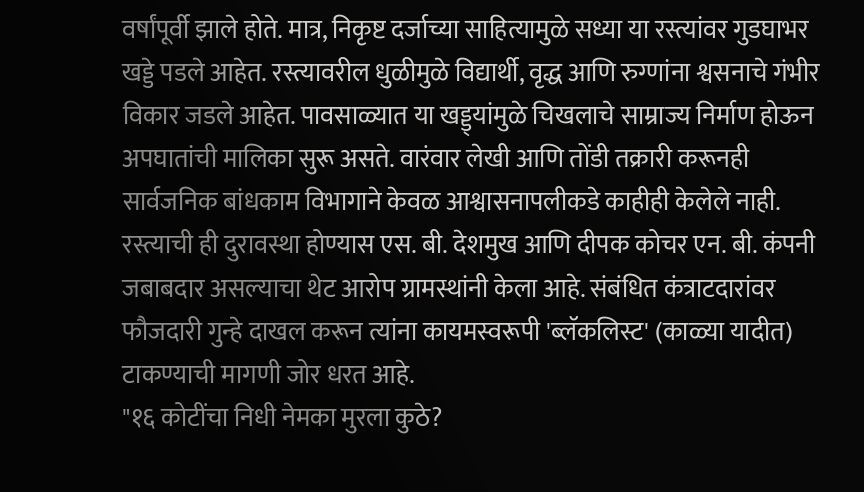वर्षांपूर्वी झाले होते. मात्र, निकृष्ट दर्जाच्या साहित्यामुळे सध्या या रस्त्यांवर गुडघाभर खड्डे पडले आहेत. रस्त्यावरील धुळीमुळे विद्यार्थी, वृद्ध आणि रुग्णांना श्वसनाचे गंभीर विकार जडले आहेत. पावसाळ्यात या खड्ड्यांमुळे चिखलाचे साम्राज्य निर्माण होऊन अपघातांची मालिका सुरू असते. वारंवार लेखी आणि तोंडी तक्रारी करूनही सार्वजनिक बांधकाम विभागाने केवळ आश्वासनापलीकडे काहीही केलेले नाही.
रस्त्याची ही दुरावस्था होण्यास एस. बी. देशमुख आणि दीपक कोचर एन. बी. कंपनी जबाबदार असल्याचा थेट आरोप ग्रामस्थांनी केला आहे. संबंधित कंत्राटदारांवर फौजदारी गुन्हे दाखल करून त्यांना कायमस्वरूपी 'ब्लॅकलिस्ट' (काळ्या यादीत) टाकण्याची मागणी जोर धरत आहे.
"१६ कोटींचा निधी नेमका मुरला कुठे?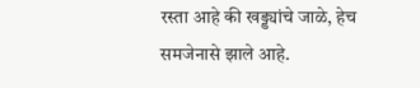रस्ता आहे की खड्ड्यांचे जाळे, हेच समजेनासे झाले आहे.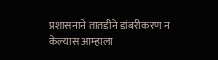प्रशासनाने तातडीने डांबरीकरण न केल्यास आम्हाला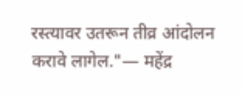रस्त्यावर उतरून तीव्र आंदोलन करावे लागेल."— महेंद्र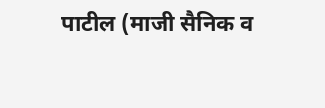पाटील (माजी सैनिक व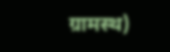ग्रामस्थ)